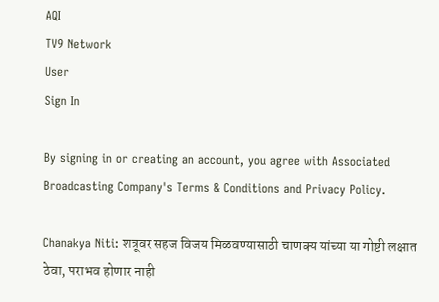AQI
TV9 Network
User
Sign In

By signing in or creating an account, you agree with Associated Broadcasting Company's Terms & Conditions and Privacy Policy.

Chanakya Niti: शत्रूवर सहज विजय मिळवण्यासाठी चाणक्य यांच्या या गोष्टी लक्षात ठेवा, पराभव होणार नाही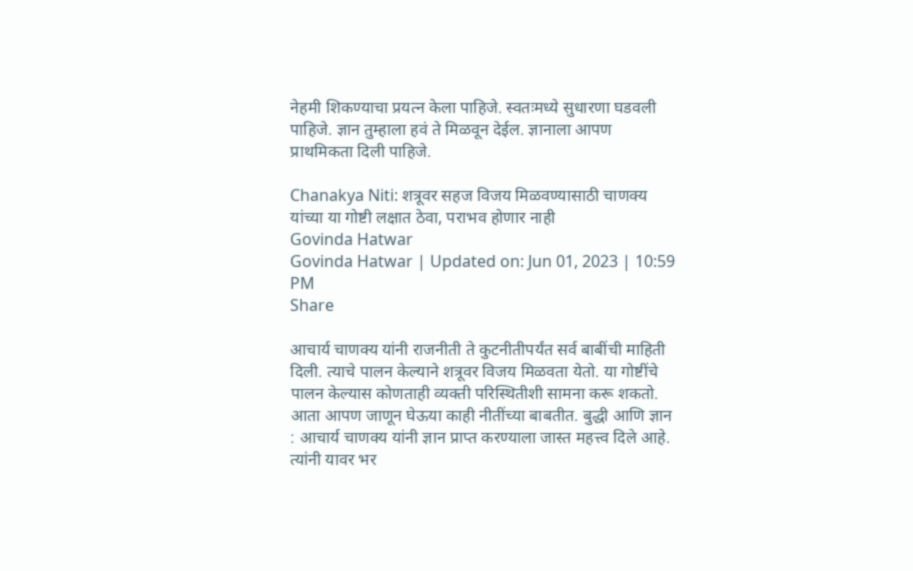नेहमी शिकण्याचा प्रयत्न केला पाहिजे. स्वतःमध्ये सुधारणा घडवली पाहिजे. ज्ञान तुम्हाला हवं ते मिळवून देईल. ज्ञानाला आपण प्राथमिकता दिली पाहिजे.

Chanakya Niti: शत्रूवर सहज विजय मिळवण्यासाठी चाणक्य यांच्या या गोष्टी लक्षात ठेवा, पराभव होणार नाही
Govinda Hatwar
Govinda Hatwar | Updated on: Jun 01, 2023 | 10:59 PM
Share

आचार्य चाणक्य यांनी राजनीती ते कुटनीतीपर्यंत सर्व बाबींची माहिती दिली. त्याचे पालन केल्याने शत्रूवर विजय मिळवता येतो. या गोष्टींचे पालन केल्यास कोणताही व्यक्ती परिस्थितीशी सामना करू शकतो. आता आपण जाणून घेऊया काही नीतींच्या बाबतीत. बुद्धी आणि ज्ञान : आचार्य चाणक्य यांनी ज्ञान प्राप्त करण्याला जास्त महत्त्व दिले आहे. त्यांनी यावर भर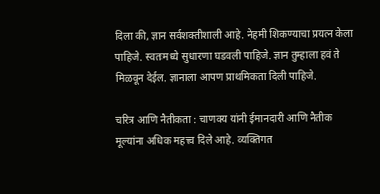दिला की, ज्ञान सर्वशक्तीशाली आहे. नेहमी शिकण्याचा प्रयत्न केला पाहिजे. स्वतःमध्ये सुधारणा घडवली पाहिजे. ज्ञान तुम्हाला हवं ते मिळवून देईल. ज्ञानाला आपण प्राथमिकता दिली पाहिजे.

चरित्र आणि नैतीकता : चाणक्य यांनी ईमानदारी आणि नैतीक मूल्यांना अधिक महत्त्व दिले आहे. व्यक्तिगत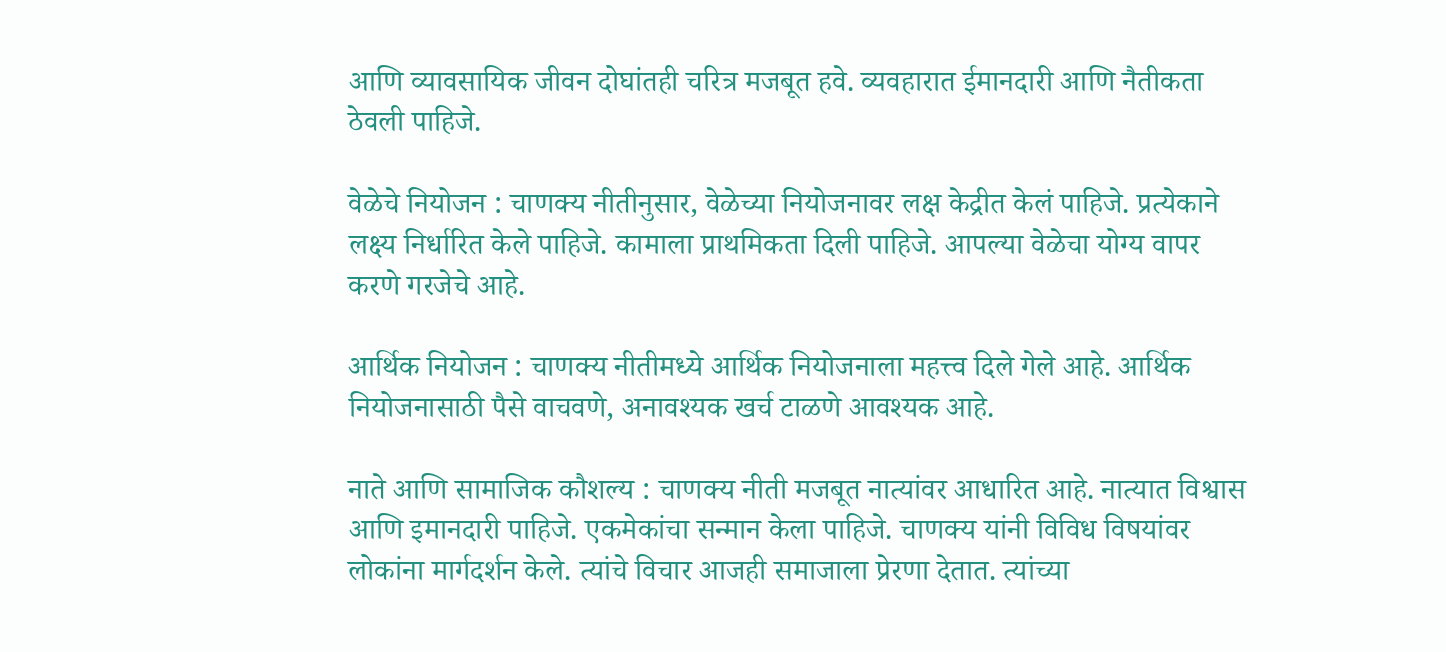आणि व्यावसायिक जीवन दोघांतही चरित्र मजबूत हवे. व्यवहारात ईमानदारी आणि नैतीकता ठेवली पाहिजे.

वेळेचे नियोजन : चाणक्य नीतीनुसार, वेळेच्या नियोजनावर लक्ष केद्रीत केलं पाहिजे. प्रत्येकाने लक्ष्य निर्धारित केले पाहिजे. कामाला प्राथमिकता दिली पाहिजे. आपल्या वेळेचा योग्य वापर करणे गरजेचे आहे.

आर्थिक नियोजन : चाणक्य नीतीमध्ये आर्थिक नियोजनाला महत्त्व दिले गेले आहे. आर्थिक नियोजनासाठी पैसे वाचवणे, अनावश्यक खर्च टाळणे आवश्यक आहे.

नाते आणि सामाजिक कौशल्य : चाणक्य नीती मजबूत नात्यांवर आधारित आहे. नात्यात विश्वास आणि इमानदारी पाहिजे. एकमेकांचा सन्मान केला पाहिजे. चाणक्य यांनी विविध विषयांवर लोकांना मार्गदर्शन केले. त्यांचे विचार आजही समाजाला प्रेरणा देतात. त्यांच्या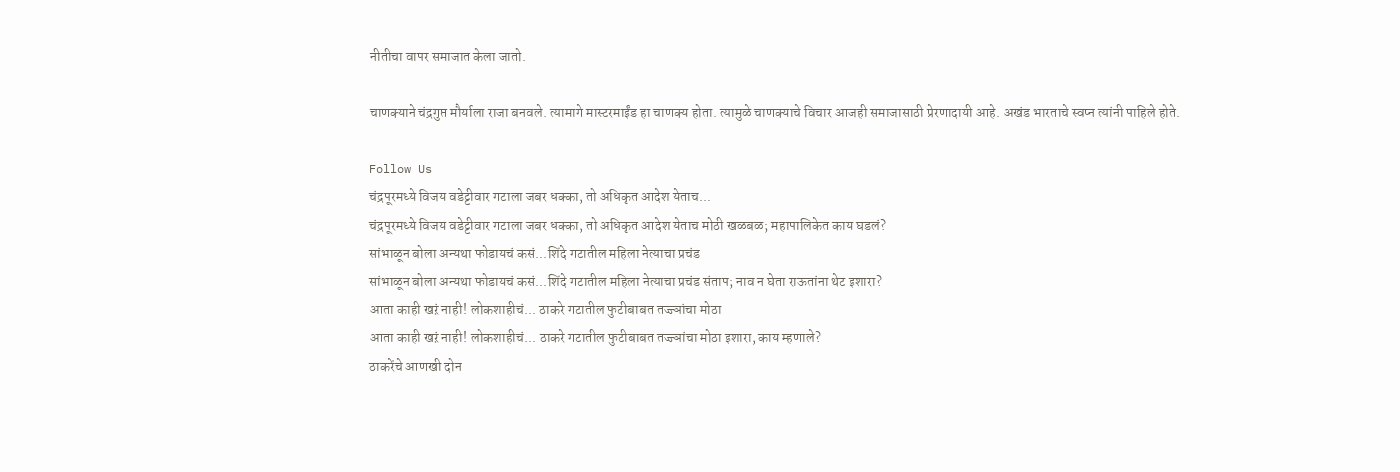नीतीचा वापर समाजात केला जातो.

चाणक्याने चंद्रगुप्त मौर्याला राजा बनवले. त्यामागे मास्टरमाईंड हा चाणक्य होता. त्यामुळे चाणक्याचे विचार आजही समाजासाठी प्रेरणादायी आहे. अखंड भारताचे स्वप्न त्यांनी पाहिले होते.

Follow Us
चंद्रपूरमध्ये विजय वडेट्टीवार गटाला जबर धक्का, तो अधिकृत आदेश येताच...
चंद्रपूरमध्ये विजय वडेट्टीवार गटाला जबर धक्का, तो अधिकृत आदेश येताच मोठी खळबळ; महापालिकेत काय घडलं?
सांभाळून बोला अन्यथा फोडायचं कसं...शिंदे गटातील महिला नेत्याचा प्रचंड
सांभाळून बोला अन्यथा फोडायचं कसं...शिंदे गटातील महिला नेत्याचा प्रचंड संताप; नाव न घेता राऊतांना थेट इशारा?
आता काही खऱं नाही! लोकशाहीचं... ठाकरे गटातील फुटीबाबत तज्ज्ञांचा मोठा
आता काही खऱं नाही! लोकशाहीचं... ठाकरे गटातील फुटीबाबत तज्ज्ञांचा मोठा इशारा, काय म्हणाले?
ठाकरेंचे आणखी दोन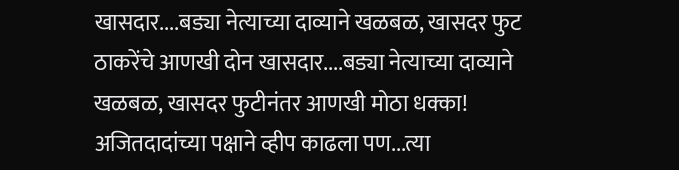खासदार....बड्या नेत्याच्या दाव्याने खळबळ, खासदर फुट
ठाकरेंचे आणखी दोन खासदार....बड्या नेत्याच्या दाव्याने  खळबळ, खासदर फुटीनंतर आणखी मोठा धक्का!
अजितदादांच्या पक्षाने व्हीप काढला पण...त्या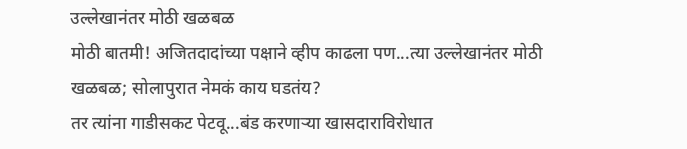उल्लेखानंतर मोठी खळबळ
मोठी बातमी! अजितदादांच्या पक्षाने व्हीप काढला पण...त्या उल्लेखानंतर मोठी खळबळ; सोलापुरात नेमकं काय घडतंय?
तर त्यांना गाडीसकट पेटवू...बंड करणाऱ्या खासदाराविरोधात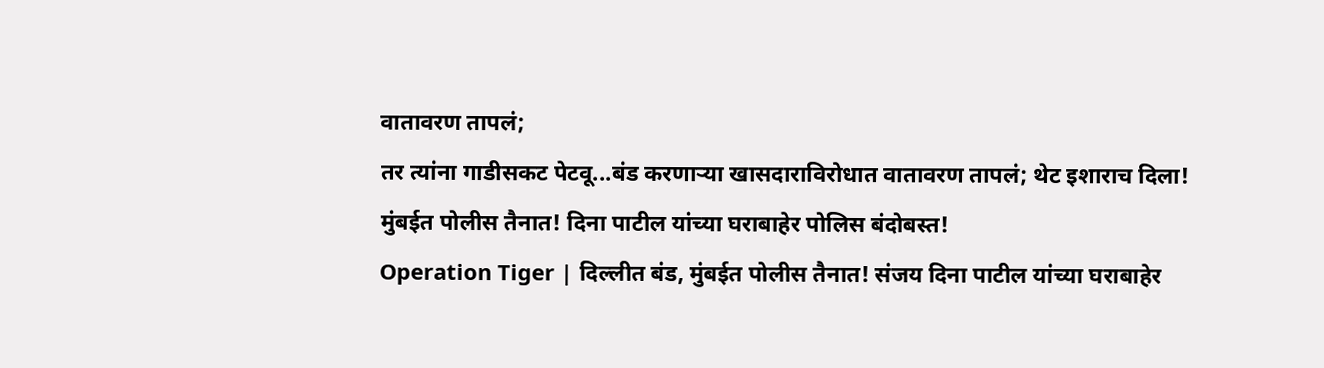वातावरण तापलं;
तर त्यांना गाडीसकट पेटवू...बंड करणाऱ्या खासदाराविरोधात वातावरण तापलं; थेट इशाराच दिला!
मुंबईत पोलीस तैनात! दिना पाटील यांच्या घराबाहेर पोलिस बंदोबस्त!
Operation Tiger | दिल्लीत बंड, मुंबईत पोलीस तैनात! संजय दिना पाटील यांच्या घराबाहेर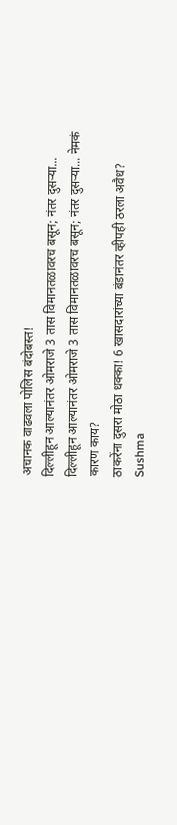अचानक वाढवला पोलिस बंदोबस्त!
दिल्लीहून आल्यानंतर ओमराजे 3 तास विमानतळावरच बसून; नंतर दुसऱ्या...
दिल्लीहून आल्यानंतर ओमराजे 3 तास विमानतळावरच बसून; नंतर दुसऱ्या... नेमकं कारण काय?
ठाकरेंना दुसरा मोठा धक्का! 6 खासदारांच्या बंडानंतर व्हीपही ठरला अवैध?
Sushma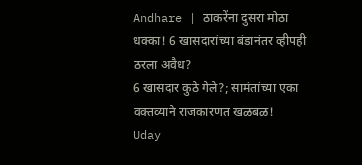Andhare | ठाकरेंना दुसरा मोठा धक्का! 6 खासदारांच्या बंडानंतर व्हीपही ठरला अवैध?
6 खासदार कुठे गेले?; सामंतांच्या एका वक्तव्याने राजकारणत खळबळ!
Uday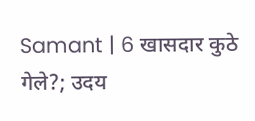Samant | 6 खासदार कुठे गेले?; उदय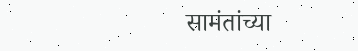सामंतांच्या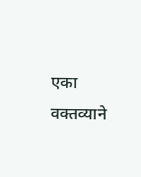एका वक्तव्याने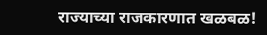राज्याच्या राजकारणात खळबळ!